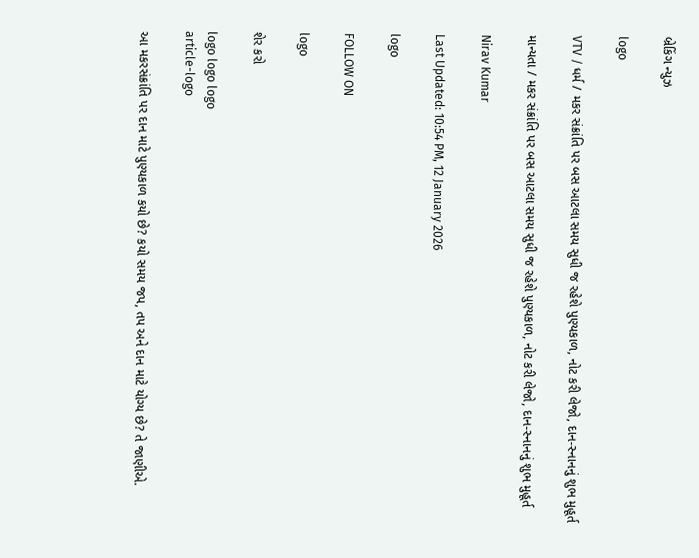બ્રેકિંગ ન્યુઝ

logo

VTV / ધર્મ / મકર સંક્રાંતિ પર બસ આટલા સમય સુધી જ રહેશે પુણ્યકાળ, નોટ કરી લેજો, દાન-સ્નાનનું શુભ મુહૂર્ત

માન્યતા / મકર સંક્રાંતિ પર બસ આટલા સમય સુધી જ રહેશે પુણ્યકાળ, નોટ કરી લેજો, દાન-સ્નાનનું શુભ મુહૂર્ત

Nirav Kumar

Last Updated: 10:54 PM, 12 January 2026

logo

FOLLOW ON

logo

શેર કરો

logo logo logo
article-logo

આ મકરસંક્રાંતિ પર દાન માટે પુણ્યકાળ કયો છે? કયો સમય જપ, તપ અને દાન માટે યોગ્ય છે? તે જાણીએ.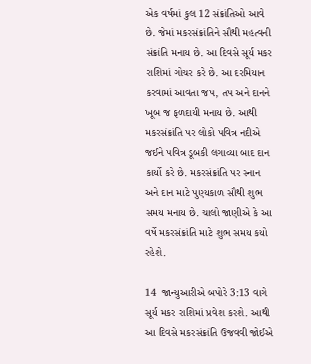એક વર્ષમાં કુલ 12 સંક્રાંતિઓ આવે છે. જેમાં મકરસંક્રાંતિને સૌથી મહત્વની સંક્રાંતિ મનાય છે. આ દિવસે સૂર્ય મકર રાશિમાં ગોચર કરે છે. આ દરમિયાન કરવામાં આવતા જપ, તપ અને દાનને ખૂબ જ ફળદાયી મનાય છે. આથી મકરસંક્રાંતિ પર લોકો પવિત્ર નદીએ જઈને પવિત્ર ડૂબકી લગાવ્યા બાદ દાન કાર્યો કરે છે. મકરસંક્રાંતિ પર સ્નાન અને દાન માટે પુણ્યકાળ સૌથી શુભ સમય મનાય છે. ચાલો જાણીએ કે આ વર્ષે મકરસંક્રાંતિ માટે શુભ સમય કયો રહેશે.

14  જાન્યુઆરીએ બપોરે 3:13 વાગે સૂર્ય મકર રાશિમાં પ્રવેશ કરશે. આથી આ દિવસે મકરસંક્રાંતિ ઉજવવી જોઈએ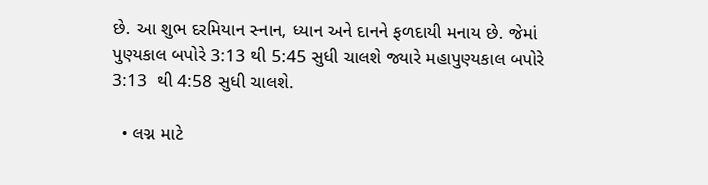છે. આ શુભ દરમિયાન સ્નાન, ધ્યાન અને દાનને ફળદાયી મનાય છે. જેમાં પુણ્યકાલ બપોરે 3:13 થી 5:45 સુધી ચાલશે જ્યારે મહાપુણ્યકાલ બપોરે 3:13  થી 4:58 સુધી ચાલશે.

  • લગ્ન માટે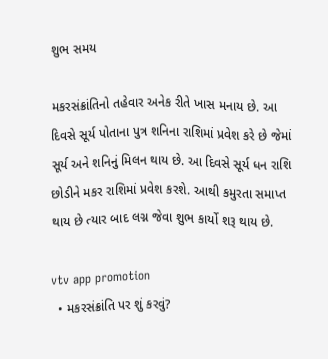શુભ સમય

મકરસંક્રાંતિનો તહેવાર અનેક રીતે ખાસ મનાય છે. આ દિવસે સૂર્ય પોતાના પુત્ર શનિના રાશિમાં પ્રવેશ કરે છે જેમાં સૂર્ય અને શનિનું મિલન થાય છે. આ દિવસે સૂર્ય ધન રાશિ છોડીને મકર રાશિમાં પ્રવેશ કરશે. આથી કમુરતા સમાપ્ત થાય છે ત્યાર બાદ લગ્ન જેવા શુભ કાર્યો શરૂ થાય છે.

vtv app promotion
  • મકરસંક્રાંતિ પર શું કરવું?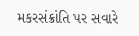મકરસંક્રાંતિ પર સવારે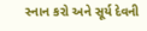સ્નાન કરો અને સૂર્ય દેવની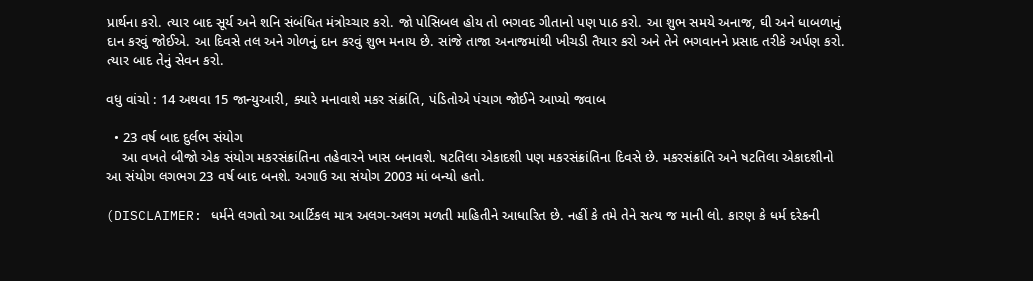પ્રાર્થના કરો. ત્યાર બાદ સૂર્ય અને શનિ સંબંધિત મંત્રોચ્ચાર કરો. જો પોસિબલ હોય તો ભગવદ ગીતાનો પણ પાઠ કરો. આ શુભ સમયે અનાજ, ઘી અને ધાબળાનું દાન કરવું જોઈએ. આ દિવસે તલ અને ગોળનું દાન કરવું શુભ મનાય છે. સાંજે તાજા અનાજમાંથી ખીચડી તૈયાર કરો અને તેને ભગવાનને પ્રસાદ તરીકે અર્પણ કરો. ત્યાર બાદ તેનું સેવન કરો.

વધુ વાંચો : 14 અથવા 15 જાન્યુઆરી, ક્યારે મનાવાશે મકર સંક્રાંતિ, પંડિતોએ પંચાગ જોઈને આપ્યો જવાબ

  • 23 વર્ષ બાદ દુર્લભ સંયોગ
    આ વખતે બીજો એક સંયોગ મકરસંક્રાંતિના તહેવારને ખાસ બનાવશે. ષટતિલા એકાદશી પણ મકરસંક્રાંતિના દિવસે છે. મકરસંક્રાંતિ અને ષટતિલા એકાદશીનો આ સંયોગ લગભગ 23 વર્ષ બાદ બનશે. અગાઉ આ સંયોગ 2003 માં બન્યો હતો.

(DISCLAIMER: ધર્મને લગતો આ આર્ટિકલ માત્ર અલગ-અલગ મળતી માહિતીને આધારિત છે. નહીં કે તમે તેને સત્ય જ માની લો. કારણ કે ધર્મ દરેકની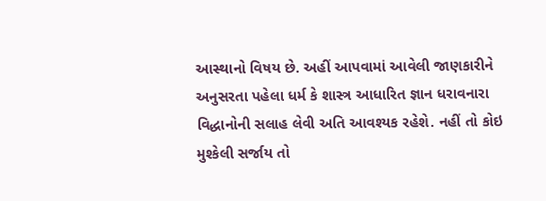આસ્થાનો વિષય છે. અહીં આપવામાં આવેલી જાણકારીને અનુસરતા પહેલા ધર્મ કે શાસ્ત્ર આધારિત જ્ઞાન ધરાવનારા વિદ્ધાનોની સલાહ લેવી અતિ આવશ્યક રહેશે. નહીં તો કોઇ મુશ્કેલી સર્જાય તો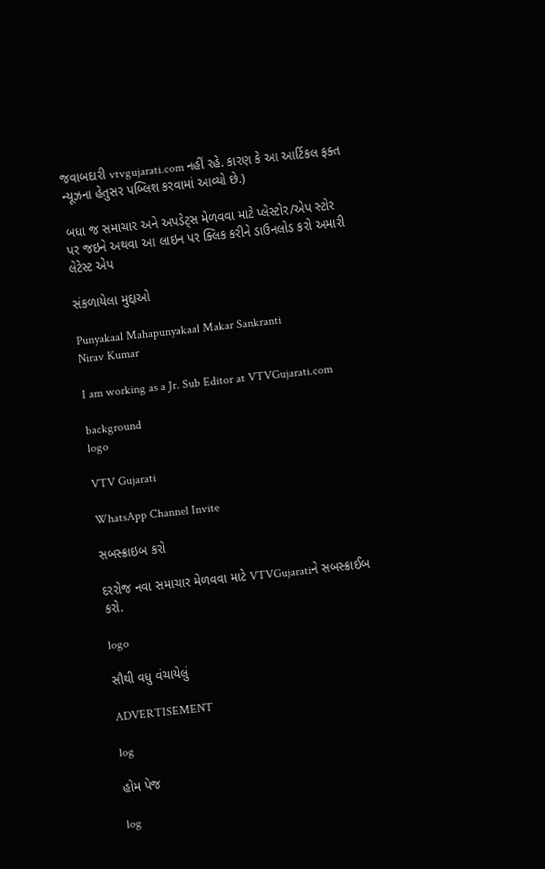જવાબદારી vtvgujarati.com નહીં રહે. કારણ કે આ આર્ટિકલ ફક્ત ન્યૂઝના હેતુસર પબ્લિશ કરવામાં આવ્યો છે.)

બધા જ સમાચાર અને અપડેટ્સ મેળવવા માટે પ્લેસ્ટોર/એપ સ્ટોર પર જઇને અથવા આ લાઇન પર ક્લિક કરીને ડાઉનલોડ કરો અમારી લેટેસ્ટ એપ

સંકળાયેલા મુદ્દાઓ

Punyakaal Mahapunyakaal Makar Sankranti
Nirav Kumar

I am working as a Jr. Sub Editor at VTVGujarati.com

background
logo

VTV Gujarati

WhatsApp Channel Invite

સબસ્ક્રાઇબ કરો

દરરોજ નવા સમાચાર મેળવવા માટે VTVGujaratiને સબસ્ક્રાઈબ કરો.

logo

સૌથી વધુ વંચાયેલું

ADVERTISEMENT

log

હોમ પેજ

log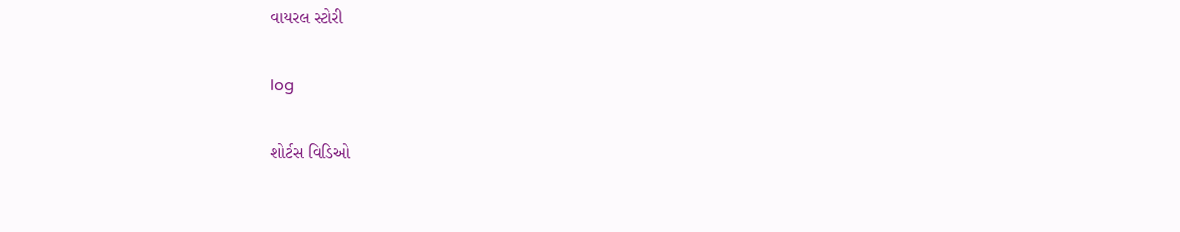વાયરલ સ્ટોરી

log

શોર્ટસ વિડિઓ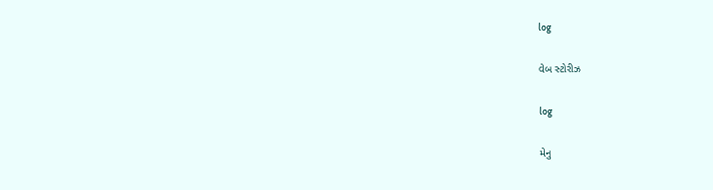log

વેબ સ્ટોરીઝ

log

મેનુ